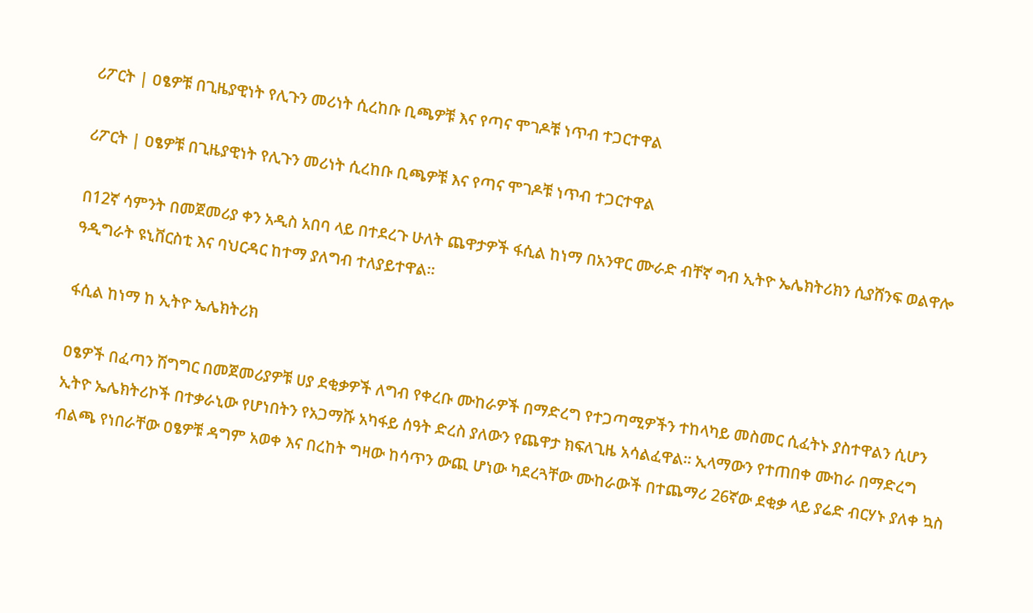ሪፖርት | ዐፄዎቹ በጊዜያዊነት የሊጉን መሪነት ሲረከቡ ቢጫዎቹ እና የጣና ሞገዶቹ ነጥብ ተጋርተዋል

ሪፖርት | ዐፄዎቹ በጊዜያዊነት የሊጉን መሪነት ሲረከቡ ቢጫዎቹ እና የጣና ሞገዶቹ ነጥብ ተጋርተዋል

በ12ኛ ሳምንት በመጀመሪያ ቀን አዲስ አበባ ላይ በተደረጉ ሁለት ጨዋታዎች ፋሲል ከነማ በአንዋር ሙራድ ብቸኛ ግብ ኢትዮ ኤሌክትሪክን ሲያሸንፍ ወልዋሎ ዓዲግራት ዩኒቨርስቲ እና ባህርዳር ከተማ ያለግብ ተለያይተዋል።

ፋሲል ከነማ ከ ኢትዮ ኤሌክትሪክ

ዐፄዎች በፈጣን ሽግግር በመጀመሪያዎቹ ሀያ ደቂቃዎች ለግብ የቀረቡ ሙከራዎች በማድረግ የተጋጣሚዎችን ተከላካይ መስመር ሲፈትኑ ያስተዋልን ሲሆን ኢትዮ ኤሌክትሪኮች በተቃራኒው የሆነበትን የአጋማሹ አካፋይ ሰዓት ድረስ ያለውን የጨዋታ ክፍለጊዜ አሳልፈዋል። ኢላማውን የተጠበቀ ሙከራ በማድረግ ብልጫ የነበራቸው ዐፄዎቹ ዳግም አወቀ እና በረከት ግዛው ከሳጥን ውጪ ሆነው ካደረጓቸው ሙከራውች በተጨማሪ 26ኛው ደቂቃ ላይ ያሬድ ብርሃኑ ያለቀ ኳስ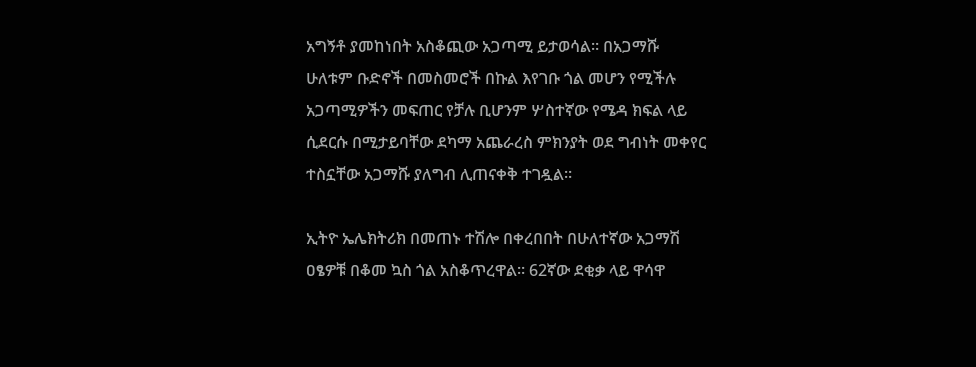አግኝቶ ያመከነበት አስቆጪው አጋጣሚ ይታወሳል። በአጋማሹ ሁለቱም ቡድኖች በመስመሮች በኩል እየገቡ ጎል መሆን የሚችሉ አጋጣሚዎችን መፍጠር የቻሉ ቢሆንም ሦስተኛው የሜዳ ክፍል ላይ ሲደርሱ በሚታይባቸው ደካማ አጨራረስ ምክንያት ወደ ግብነት መቀየር ተስኗቸው አጋማሹ ያለግብ ሊጠናቀቅ ተገዷል።

ኢትዮ ኤሌክትሪክ በመጠኑ ተሽሎ በቀረበበት በሁለተኛው አጋማሽ ዐፄዎቹ በቆመ ኳስ ጎል አስቆጥረዋል። 62ኛው ደቂቃ ላይ ዋሳዋ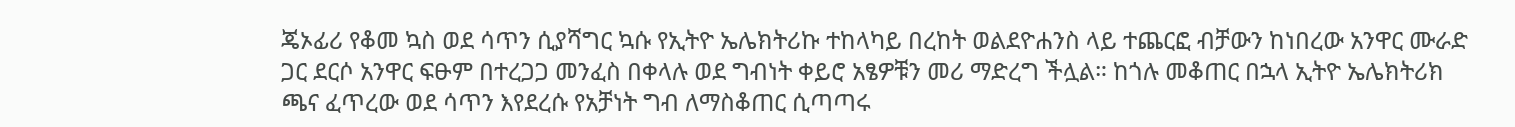ጄኦፊሪ የቆመ ኳስ ወደ ሳጥን ሲያሻግር ኳሱ የኢትዮ ኤሌክትሪኩ ተከላካይ በረከት ወልደዮሐንስ ላይ ተጨርፎ ብቻውን ከነበረው አንዋር ሙራድ ጋር ደርሶ አንዋር ፍፁም በተረጋጋ መንፈስ በቀላሉ ወደ ግብነት ቀይሮ አፄዎቹን መሪ ማድረግ ችሏል። ከጎሉ መቆጠር በኋላ ኢትዮ ኤሌክትሪክ ጫና ፈጥረው ወደ ሳጥን እየደረሱ የአቻነት ግብ ለማስቆጠር ሲጣጣሩ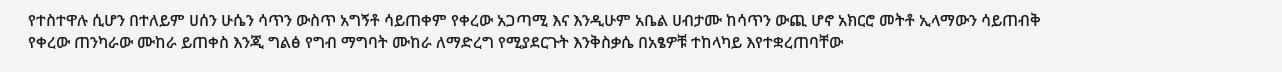የተስተዋሉ ሲሆን በተለይም ሀሰን ሁሴን ሳጥን ውስጥ አግኝቶ ሳይጠቀም የቀረው አጋጣሚ እና እንዲሁም አቤል ሀብታሙ ከሳጥን ውጪ ሆኖ አክርሮ መትቶ ኢላማውን ሳይጠብቅ የቀረው ጠንካራው ሙከራ ይጠቀስ እንጂ ግልፅ የግብ ማግባት ሙከራ ለማድረግ የሚያደርጉት እንቅስቃሴ በአፄዎቹ ተከላካይ እየተቋረጠባቸው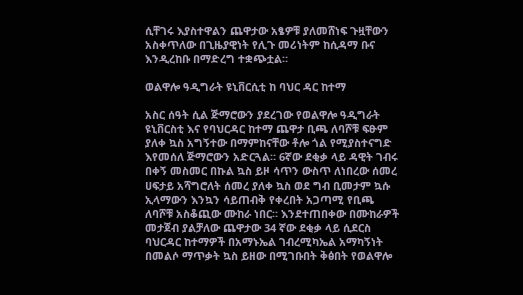ሲቸገሩ እያስተዋልን ጨዋታው አፄዎቹ ያለመሸነፍ ጉዟቸውን አስቀጥለው በጊዜያዊነት የሊጉ መሪነትም ከሲዳማ ቡና እንዲረከቡ በማድረግ ተቋጭቷል።

ወልዋሎ ዓዲግራት ዩኒቨርሲቲ ከ ባህር ዳር ከተማ

አስር ሰዓት ሲል ጅማሮውን ያደረገው የወልዋሎ ዓዲግራት ዩኒቨርስቲ እና የባህርዳር ከተማ ጨዋታ ቢጫ ለባሾቹ ፍፁም ያለቀ ኳስ አግኝተው በማምከናቸው ቶሎ ጎል የሚያስተናግድ እየመሰለ ጅማሮውን አድርጓል። 6ኛው ደቂቃ ላይ ዳዊት ገብሩ በቀኝ መስመር በኩል ኳስ ይዞ ሳጥን ውስጥ ለነበረው ሰመረ ሀፍታይ አሻግሮለት ሰመረ ያለቀ ኳስ ወደ ግብ ቢመታም ኳሱ ኢላማውን እንኳን ሳይጠብቅ የቀረበት አጋጣሚ የቢጫ ለባሾቹ አስቆጪው ሙከራ ነበር። እንደተጠበቀው በሙከራዎች መታጀብ ያልቻለው ጨዋታው 34 ኛው ደቂቃ ላይ ሲደርስ ባህርዳር ከተማዎች በአማኑኤል ገብረሚካኤል አማካኝነት በመልሶ ማጥቃት ኳስ ይዘው በሚገቡበት ቅፅበት የወልዋሎ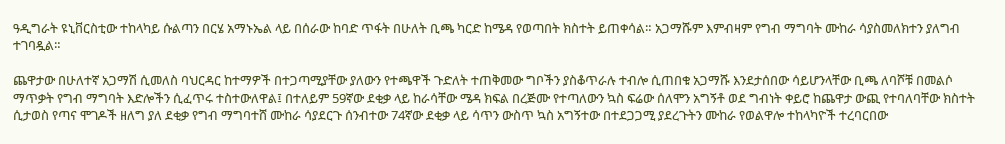ዓዲግራት ዩኒቨርስቲው ተከላካይ ሱልጣን በርሄ አማኑኤል ላይ በሰራው ከባድ ጥፋት በሁለት ቢጫ ካርድ ከሜዳ የወጣበት ክስተት ይጠቀሳል። አጋማሹም እምብዛም የግብ ማግባት ሙከራ ሳያስመለክተን ያለግብ ተገባዷል።

ጨዋታው በሁለተኛ አጋማሽ ሲመለስ ባህርዳር ከተማዎች በተጋጣሚያቸው ያለውን የተጫዋች ጉድለት ተጠቅመው ግቦችን ያስቆጥራሉ ተብሎ ሲጠበቁ አጋማሹ እንደታሰበው ሳይሆንላቸው ቢጫ ለባሾቹ በመልሶ ማጥቃት የግብ ማግባት እድሎችን ሲፈጥሩ ተስተውለዋል፤ በተለይም 59ኛው ደቂቃ ላይ ከራሳቸው ሜዳ ክፍል በረጅሙ የተጣለውን ኳስ ፍሬው ሰለሞን አግኝቶ ወደ ግብነት ቀይሮ ከጨዋታ ውጪ የተባለባቸው ክስተት ሲታወስ የጣና ሞገዶች ዘለግ ያለ ደቂቃ የግብ ማግባተሸ ሙከራ ሳያደርጉ ሰንብተው 74ኛው ደቂቃ ላይ ሳጥን ውስጥ ኳስ አግኝተው በተደጋጋሚ ያደረጉትን ሙከራ የወልዋሎ ተከላካዮች ተረባርበው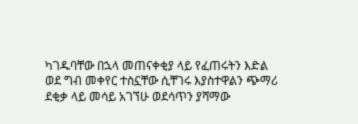ካገዱባቸው በኋላ መጠናቀቂያ ላይ የፈጠሩትን እድል ወደ ግብ መቀየር ተስኗቸው ሲቸገሩ እያስተዋልን ጭማሪ ደቂቃ ላይ መሳይ አገኘሁ ወደሳጥን ያሻማው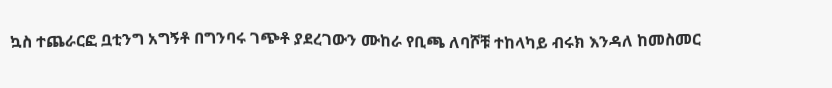ኳስ ተጨራርፎ ቧቲንግ አግኝቶ በግንባሩ ገጭቶ ያደረገውን ሙከራ የቢጫ ለባሾቹ ተከላካይ ብሩክ እንዳለ ከመስመር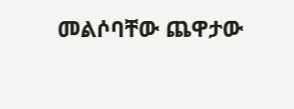መልሶባቸው ጨዋታው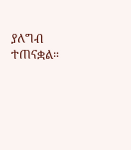ያለግብ ተጠናቋል።